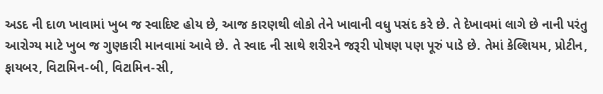અડદ ની દાળ ખાવામાં ખુબ જ સ્વાદિષ્ટ હોય છે, આજ કારણથી લોકો તેને ખાવાની વધુ પસંદ કરે છે. તે દેખાવમાં લાગે છે નાની પરંતુ આરોગ્ય માટે ખુબ જ ગુણકારી માનવામાં આવે છે. તે સ્વાદ ની સાથે શરીરને જરૂરી પોષણ પણ પૂરું પાડે છે. તેમાં કેલ્શિયમ, પ્રોટીન, ફાયબર, વિટામિન-બી, વિટામિન-સી,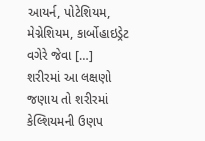આયર્ન, પોટેશિયમ, મેગ્નેશિયમ, કાર્બોહાઇડ્રેટ વગેરે જેવા […]
શરીરમાં આ લક્ષણો જણાય તો શરીરમાં કેલ્શિયમની ઉણપ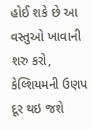હોઈ શકે છે આ વસ્તુઓ ખાવાની શરુ કરો, કેલ્શિયમની ઉણપ દૂર થઇ જશે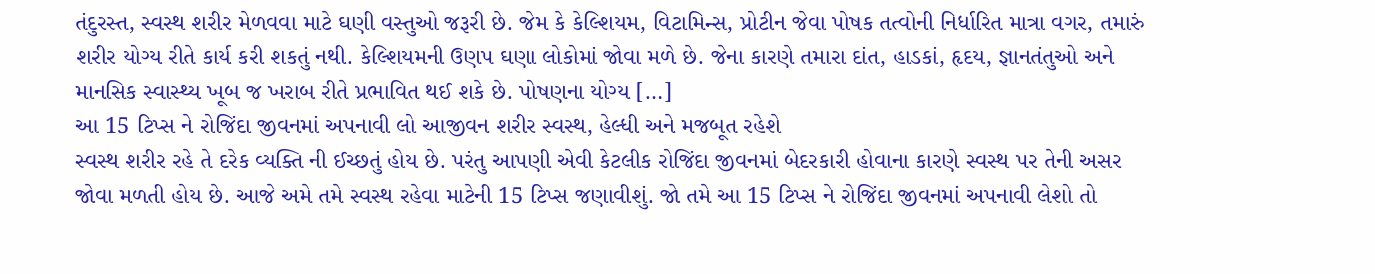તંદુરસ્ત, સ્વસ્થ શરીર મેળવવા માટે ઘણી વસ્તુઓ જરૂરી છે. જેમ કે કેલ્શિયમ, વિટામિન્સ, પ્રોટીન જેવા પોષક તત્વોની નિર્ધારિત માત્રા વગર, તમારું શરીર યોગ્ય રીતે કાર્ય કરી શકતું નથી. કેલ્શિયમની ઉણપ ઘણા લોકોમાં જોવા મળે છે. જેના કારણે તમારા દાંત, હાડકાં, હૃદય, જ્ઞાનતંતુઓ અને માનસિક સ્વાસ્થ્ય ખૂબ જ ખરાબ રીતે પ્રભાવિત થઈ શકે છે. પોષણના યોગ્ય […]
આ 15 ટિપ્સ ને રોજિંદા જીવનમાં અપનાવી લો આજીવન શરીર સ્વસ્થ, હેલ્ધી અને મજબૂત રહેશે
સ્વસ્થ શરીર રહે તે દરેક વ્યક્તિ ની ઈચ્છતું હોય છે. પરંતુ આપણી એવી કેટલીક રોજિંદા જીવનમાં બેદરકારી હોવાના કારણે સ્વસ્થ પર તેની અસર જોવા મળતી હોય છે. આજે અમે તમે સ્વસ્થ રહેવા માટેની 15 ટિપ્સ જણાવીશું. જો તમે આ 15 ટિપ્સ ને રોજિંદા જીવનમાં અપનાવી લેશો તો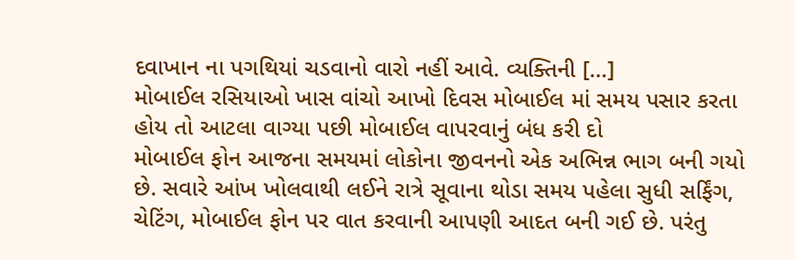દવાખાન ના પગથિયાં ચડવાનો વારો નહીં આવે. વ્યક્તિની […]
મોબાઈલ રસિયાઓ ખાસ વાંચો આખો દિવસ મોબાઈલ માં સમય પસાર કરતા હોય તો આટલા વાગ્યા પછી મોબાઈલ વાપરવાનું બંધ કરી દો
મોબાઈલ ફોન આજના સમયમાં લોકોના જીવનનો એક અભિન્ન ભાગ બની ગયો છે. સવારે આંખ ખોલવાથી લઈને રાત્રે સૂવાના થોડા સમય પહેલા સુધી સર્ફિંગ, ચેટિંગ, મોબાઈલ ફોન પર વાત કરવાની આપણી આદત બની ગઈ છે. પરંતુ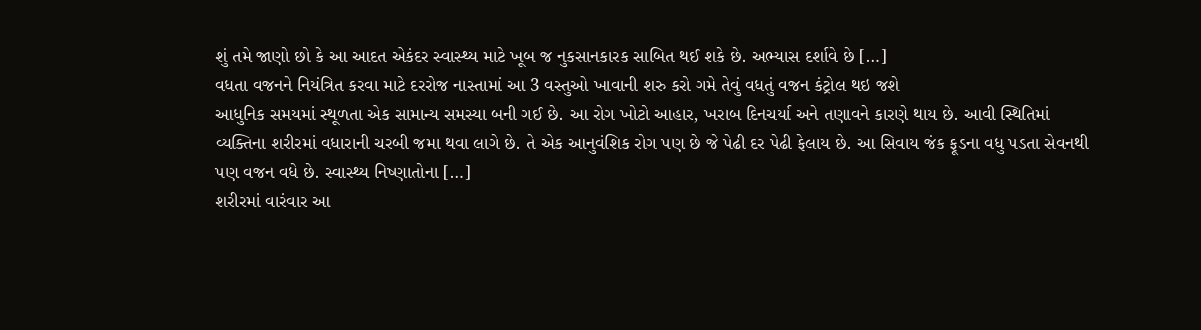શું તમે જાણો છો કે આ આદત એકંદર સ્વાસ્થ્ય માટે ખૂબ જ નુકસાનકારક સાબિત થઈ શકે છે. અભ્યાસ દર્શાવે છે […]
વધતા વજનને નિયંત્રિત કરવા માટે દરરોજ નાસ્તામાં આ 3 વસ્તુઓ ખાવાની શરુ કરો ગમે તેવું વધતું વજન કંટ્રોલ થઇ જશે
આધુનિક સમયમાં સ્થૂળતા એક સામાન્ય સમસ્યા બની ગઈ છે. આ રોગ ખોટો આહાર, ખરાબ દિનચર્યા અને તણાવને કારણે થાય છે. આવી સ્થિતિમાં વ્યક્તિના શરીરમાં વધારાની ચરબી જમા થવા લાગે છે. તે એક આનુવંશિક રોગ પણ છે જે પેઢી દર પેઢી ફેલાય છે. આ સિવાય જંક ફૂડના વધુ પડતા સેવનથી પણ વજન વધે છે. સ્વાસ્થ્ય નિષ્ણાતોના […]
શરીરમાં વારંવાર આ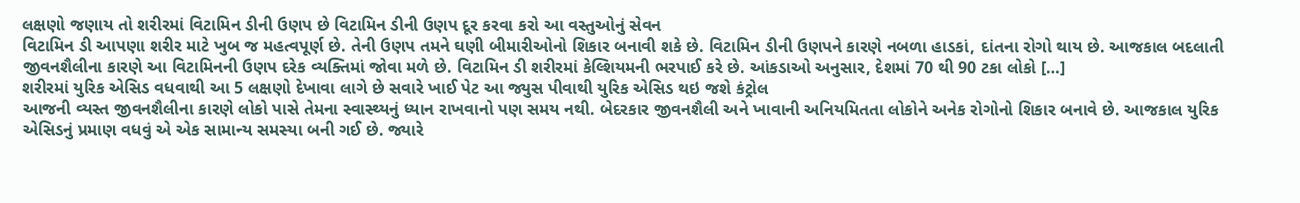લક્ષણો જણાય તો શરીરમાં વિટામિન ડીની ઉણપ છે વિટામિન ડીની ઉણપ દૂર કરવા કરો આ વસ્તુઓનું સેવન
વિટામિન ડી આપણા શરીર માટે ખુબ જ મહત્વપૂર્ણ છે. તેની ઉણપ તમને ઘણી બીમારીઓનો શિકાર બનાવી શકે છે. વિટામિન ડીની ઉણપને કારણે નબળા હાડકાં, દાંતના રોગો થાય છે. આજકાલ બદલાતી જીવનશૈલીના કારણે આ વિટામિનની ઉણપ દરેક વ્યક્તિમાં જોવા મળે છે. વિટામિન ડી શરીરમાં કેલ્શિયમની ભરપાઈ કરે છે. આંકડાઓ અનુસાર, દેશમાં 70 થી 90 ટકા લોકો […]
શરીરમાં યુરિક એસિડ વધવાથી આ 5 લક્ષણો દેખાવા લાગે છે સવારે ખાઈ પેટ આ જ્યુસ પીવાથી યુરિક એસિડ થઇ જશે કંટ્રોલ
આજની વ્યસ્ત જીવનશૈલીના કારણે લોકો પાસે તેમના સ્વાસ્થ્યનું ધ્યાન રાખવાનો પણ સમય નથી. બેદરકાર જીવનશૈલી અને ખાવાની અનિયમિતતા લોકોને અનેક રોગોનો શિકાર બનાવે છે. આજકાલ યુરિક એસિડનું પ્રમાણ વધવું એ એક સામાન્ય સમસ્યા બની ગઈ છે. જ્યારે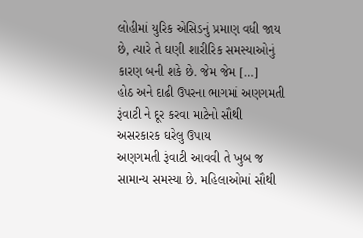લોહીમાં યુરિક એસિડનું પ્રમાણ વધી જાય છે, ત્યારે તે ઘણી શારીરિક સમસ્યાઓનું કારણ બની શકે છે. જેમ જેમ […]
હોઠ અને દાઢી ઉપરના ભાગમાં અણગમતી રૂંવાટી ને દૂર કરવા માટેનો સૌથી અસરકારક ઘરેલુ ઉપાય
અણગમતી રૂંવાટી આવવી તે ખુબ જ સામાન્ય સમસ્યા છે. મહિલાઓમાં સૌથી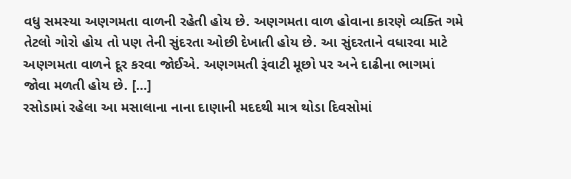વધુ સમસ્યા અણગમતા વાળની રહેતી હોય છે. અણગમતા વાળ હોવાના કારણે વ્યક્તિ ગમે તેટલો ગોરો હોય તો પણ તેની સુંદરતા ઓછી દેખાતી હોય છે. આ સુંદરતાને વધારવા માટે અણગમતા વાળને દૂર કરવા જોઈએ. અણગમતી રૂંવાટી મૂછો પર અને દાઢીના ભાગમાં જોવા મળતી હોય છે. […]
રસોડામાં રહેલા આ મસાલાના નાના દાણાની મદદથી માત્ર થોડા દિવસોમાં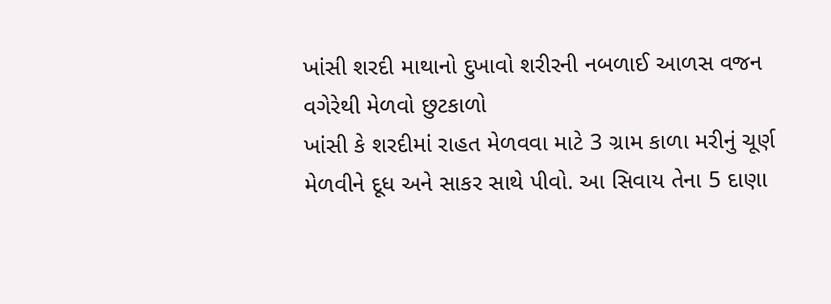ખાંસી શરદી માથાનો દુખાવો શરીરની નબળાઈ આળસ વજન વગેરેથી મેળવો છુટકાળો
ખાંસી કે શરદીમાં રાહત મેળવવા માટે 3 ગ્રામ કાળા મરીનું ચૂર્ણ મેળવીને દૂધ અને સાકર સાથે પીવો. આ સિવાય તેના 5 દાણા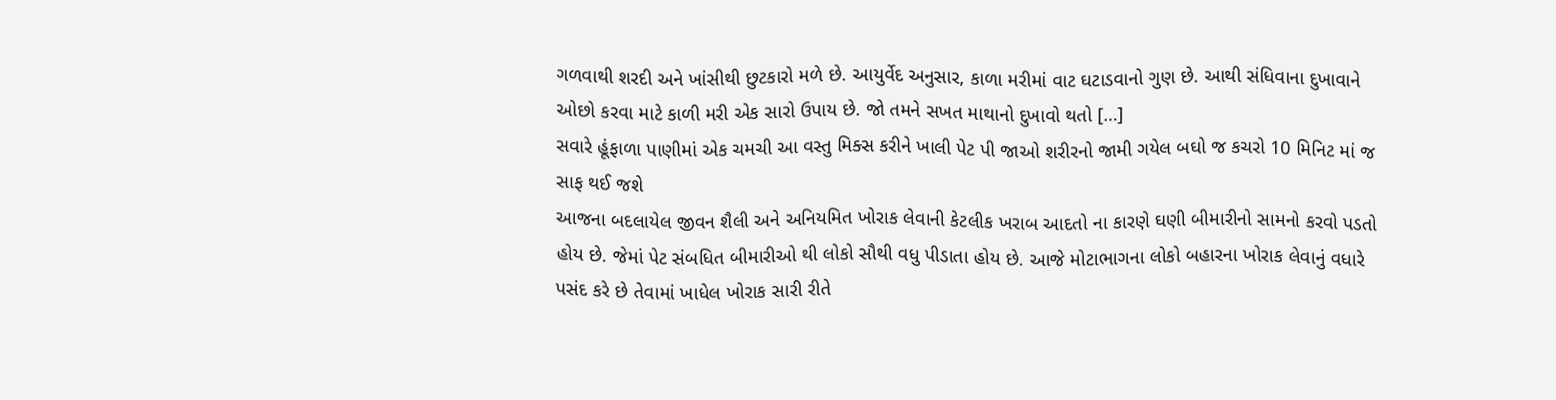ગળવાથી શરદી અને ખાંસીથી છુટકારો મળે છે. આયુર્વેદ અનુસાર, કાળા મરીમાં વાટ ઘટાડવાનો ગુણ છે. આથી સંધિવાના દુખાવાને ઓછો કરવા માટે કાળી મરી એક સારો ઉપાય છે. જો તમને સખત માથાનો દુખાવો થતો […]
સવારે હૂંફાળા પાણીમાં એક ચમચી આ વસ્તુ મિક્સ કરીને ખાલી પેટ પી જાઓ શરીરનો જામી ગયેલ બઘો જ કચરો 10 મિનિટ માં જ સાફ થઈ જશે
આજના બદલાયેલ જીવન શૈલી અને અનિયમિત ખોરાક લેવાની કેટલીક ખરાબ આદતો ના કારણે ઘણી બીમારીનો સામનો કરવો પડતો હોય છે. જેમાં પેટ સંબધિત બીમારીઓ થી લોકો સૌથી વધુ પીડાતા હોય છે. આજે મોટાભાગના લોકો બહારના ખોરાક લેવાનું વધારે પસંદ કરે છે તેવામાં ખાધેલ ખોરાક સારી રીતે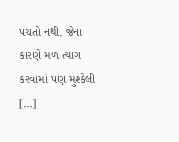પચતો નથી. જેના કારણે મળ ત્યાગ કરવામાં પણ મુશ્કેલી […]